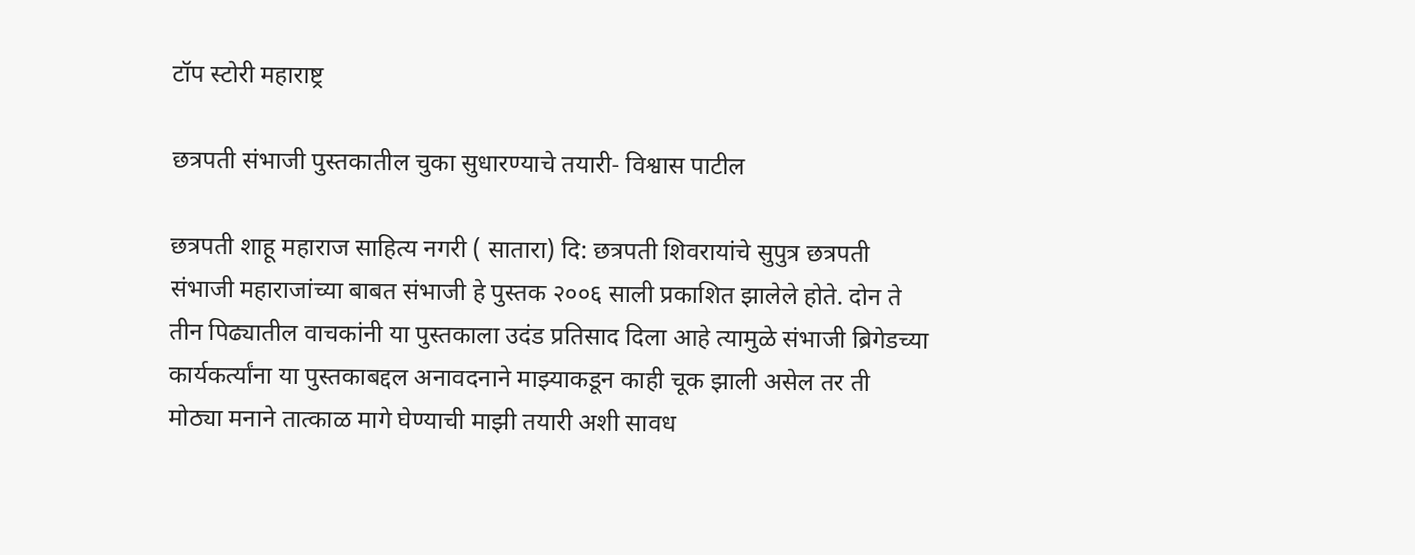टॉप स्टोरी महाराष्ट्र

छत्रपती संभाजी पुस्तकातील चुका सुधारण्याचे तयारी- विश्वास पाटील

छत्रपती शाहू महाराज साहित्य नगरी ( सातारा) दि: छत्रपती शिवरायांचे सुपुत्र छत्रपती संभाजी महाराजांच्या बाबत संभाजी हे पुस्तक २००६ साली प्रकाशित झालेले होते. दोन ते तीन पिढ्यातील वाचकांनी या पुस्तकाला उदंड प्रतिसाद दिला आहे त्यामुळे संभाजी ब्रिगेडच्या कार्यकर्त्यांना या पुस्तकाबद्दल अनावदनाने माझ्याकडून काही चूक झाली असेल तर ती मोठ्या मनाने तात्काळ मागे घेण्याची माझी तयारी अशी सावध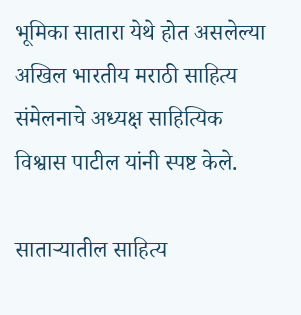भूमिका सातारा येथे होत असलेल्या अखिल भारतीय मराठी साहित्य संमेलनाचे अध्यक्ष साहित्यिक विश्वास पाटील यांनी स्पष्ट केले.

साताऱ्यातील साहित्य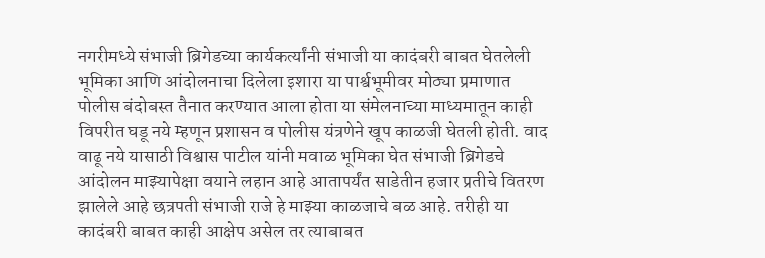नगरीमध्ये संभाजी ब्रिगेडच्या कार्यकर्त्यांनी संभाजी या कादंबरी बाबत घेतलेली भूमिका आणि आंदोलनाचा दिलेला इशारा या पार्श्वभूमीवर मोठ्या प्रमाणात पोलीस बंदोबस्त तैनात करण्यात आला होता या संमेलनाच्या माध्यमातून काही विपरीत घडू नये म्हणून प्रशासन व पोलीस यंत्रणेने खूप काळजी घेतली होती. वाद वाढू नये यासाठी विश्वास पाटील यांनी मवाळ भूमिका घेत संभाजी ब्रिगेडचे आंदोलन माझ्यापेक्षा वयाने लहान आहे आतापर्यंत साडेतीन हजार प्रतीचे वितरण झालेले आहे छत्रपती संभाजी राजे हे माझ्या काळजाचे बळ आहे. तरीही या कादंबरी बाबत काही आक्षेप असेल तर त्याबाबत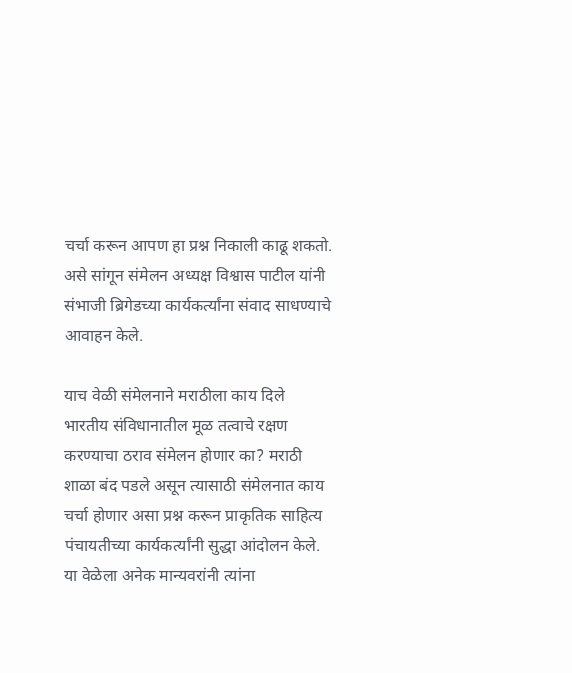चर्चा करून आपण हा प्रश्न निकाली काढू शकतो. असे सांगून संमेलन अध्यक्ष विश्वास पाटील यांनी संभाजी ब्रिगेडच्या कार्यकर्त्यांना संवाद साधण्याचे आवाहन केले.

याच वेळी संमेलनाने मराठीला काय दिले भारतीय संविधानातील मूळ तत्वाचे रक्षण करण्याचा ठराव संमेलन होणार का? मराठी शाळा बंद पडले असून त्यासाठी संमेलनात काय चर्चा होणार असा प्रश्न करून प्राकृतिक साहित्य पंचायतीच्या कार्यकर्त्यांनी सुद्धा आंदोलन केले. या वेळेला अनेक मान्यवरांनी त्यांना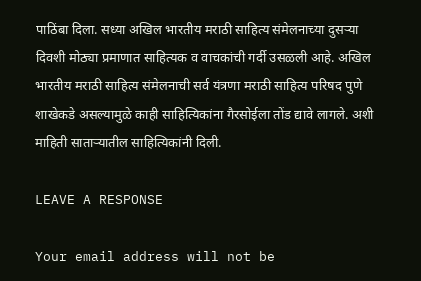पाठिंबा दिला. सध्या अखिल भारतीय मराठी साहित्य संमेलनाच्या दुसऱ्या दिवशी मोठ्या प्रमाणात साहित्यक व वाचकांची गर्दी उसळली आहे. अखिल भारतीय मराठी साहित्य संमेलनाची सर्व यंत्रणा मराठी साहित्य परिषद पुणे शाखेकडे असल्यामुळे काही साहित्यिकांना गैरसोईला तोंड द्यावे लागले. अशी माहिती साताऱ्यातील साहित्यिकांनी दिली.

LEAVE A RESPONSE

Your email address will not be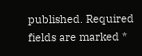published. Required fields are marked *